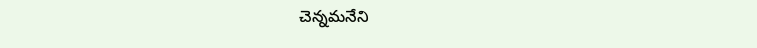చెన్నమనేని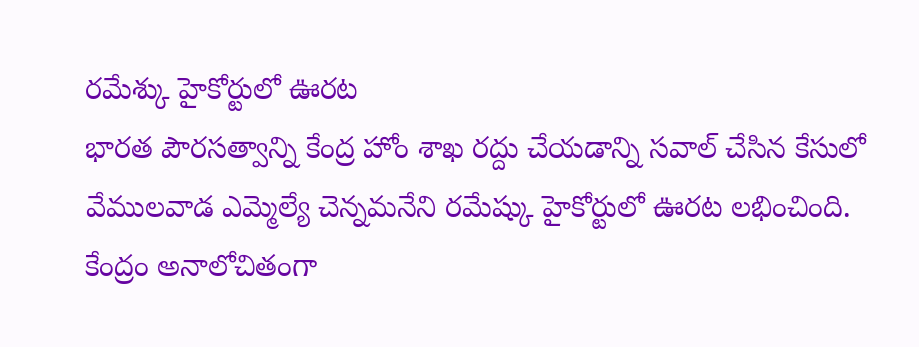రమేశ్కు హైకోర్టులో ఊరట
భారత పౌరసత్వాన్ని కేంద్ర హోం శాఖ రద్దు చేయడాన్ని సవాల్ చేసిన కేసులో వేములవాడ ఎమ్మెల్యే చెన్నమనేని రమేష్కు హైకోర్టులో ఊరట లభించింది. కేంద్రం అనాలోచితంగా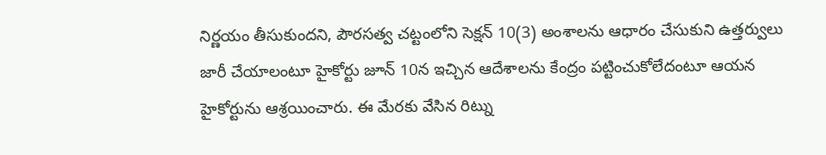నిర్ణయం తీసుకుందని, పౌరసత్వ చట్టంలోని సెక్షన్ 10(3) అంశాలను ఆధారం చేసుకుని ఉత్తర్వులు జారీ చేయాలంటూ హైకోర్టు జూన్ 10న ఇచ్చిన ఆదేశాలను కేంద్రం పట్టించుకోలేదంటూ ఆయన హైకోర్టును ఆశ్రయించారు. ఈ మేరకు వేసిన రిట్ను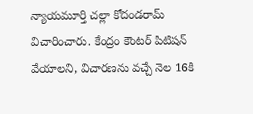న్యాయమూర్తి చల్లా కోదండరామ్ విచారించారు. కేంద్రం కౌంటర్ పిటిషన్ వేయాలని, విచారణను వచ్చే నెల 16కి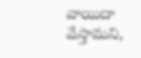వాయిదా వేస్తామని,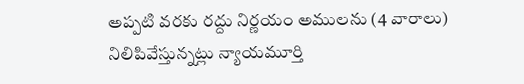అప్పటి వరకు రద్దు నిర్ణయం అములను (4 వారాలు) నిలిపివేస్తున్నట్లు న్యాయమూర్తి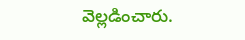వెల్లడించారు.